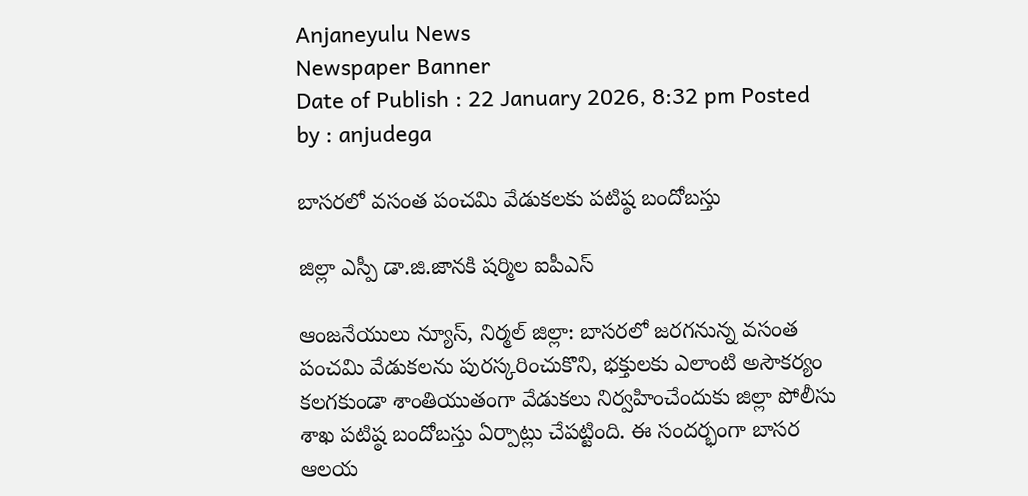Anjaneyulu News
Newspaper Banner
Date of Publish : 22 January 2026, 8:32 pm Posted by : anjudega

బాసరలో వసంత పంచమి వేడుకలకు పటిష్ఠ బందోబస్తు

జిల్లా ఎస్పీ డా.జి.జానకి షర్మిల ఐపీఎస్

ఆంజనేయులు న్యూస్, నిర్మల్ జిల్లా: బాసరలో జరగనున్న వసంత పంచమి వేడుకలను పురస్కరించుకొని, భక్తులకు ఎలాంటి అసౌకర్యం కలగకుండా శాంతియుతంగా వేడుకలు నిర్వహించేందుకు జిల్లా పోలీసు శాఖ పటిష్ఠ బందోబస్తు ఏర్పాట్లు చేపట్టింది. ఈ సందర్భంగా బాసర ఆలయ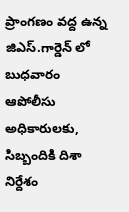ప్రాంగణం వద్ద ఉన్న జిఎస్.గార్డెన్ లో బుధవారం ఆపోలీసు అధికారులకు, సిబ్బందికి దిశా నిర్దేశం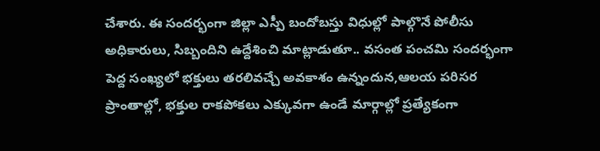చేశారు. ఈ సందర్భంగా జిల్లా ఎస్పీ బందోబస్తు విధుల్లో పాల్గొనే పోలీసు అధికారులు, సిబ్బందిని ఉద్దేశించి మాట్లాడుతూ.. వసంత పంచమి సందర్భంగా పెద్ద సంఖ్యలో భక్తులు తరలివచ్చే అవకాశం ఉన్నందున,ఆలయ పరిసర ప్రాంతాల్లో, భక్తుల రాకపోకలు ఎక్కువగా ఉండే మార్గాల్లో ప్రత్యేకంగా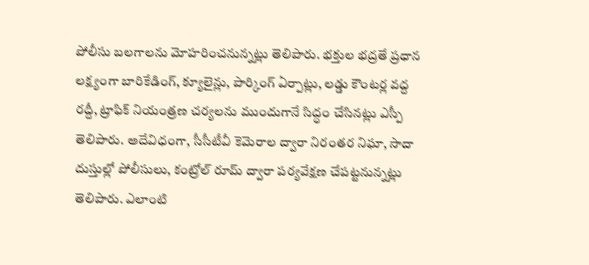పోలీసు బలగాలను మోహరించనున్నట్లు తెలిపారు. భక్తుల భద్రతే ప్రధాన లక్ష్యంగా బారికేడింగ్, క్యూలైన్లు, పార్కింగ్ ఏర్పాట్లు, లడ్డు కౌంటర్ల వద్ద రద్దీ, ట్రాఫిక్ నియంత్రణ చర్యలను ముందుగానే సిద్ధం చేసినట్లు ఎస్పీ తెలిపారు. అదేవిధంగా, సీసీటీవీ కెమెరాల ద్వారా నిరంతర నిఘా, సాదా దుస్తుల్లో పోలీసులు, కంట్రోల్ రూమ్ ద్వారా పర్యవేక్షణ చేపట్టనున్నట్లు తెలిపారు. ఎలాంటి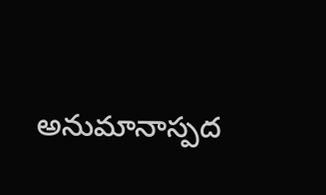అనుమానాస్పద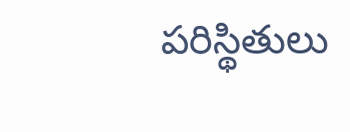పరిస్థితులు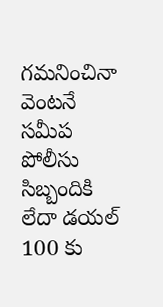గమనించినా వెంటనే సమీప పోలీసు సిబ్బందికి లేదా డయల్ 100 కు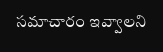సమాచారం ఇవ్వాలని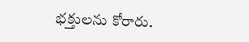భక్తులను కోరారు.